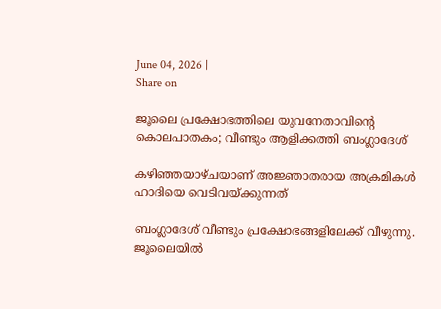June 04, 2026 |
Share on

ജൂലൈ പ്രക്ഷോഭത്തിലെ യുവനേതാവിന്റെ കൊലപാതകം; വീണ്ടും ആളിക്കത്തി ബംഗ്ലാദേശ്

കഴിഞ്ഞയാഴ്ചയാണ് അജ്ഞാതരായ അക്രമികള്‍ ഹാദിയെ വെടിവയ്ക്കുന്നത്

ബംഗ്ലാദേശ് വീണ്ടും പ്രക്ഷോഭങ്ങളിലേക്ക് വീഴുന്നു. ജൂലൈയില്‍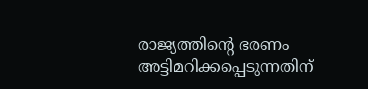രാജ്യത്തിന്റെ ഭരണം അട്ടിമറിക്കപ്പെടുന്നതിന്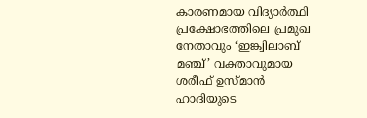കാരണമായ വിദ്യാര്‍ത്ഥി പ്രക്ഷോഭത്തിലെ പ്രമുഖ നേതാവും ‘ഇങ്ക്വിലാബ് മഞ്ച്’ വക്താവുമായ ശരീഫ് ഉസ്മാന്‍ ഹാദിയുടെ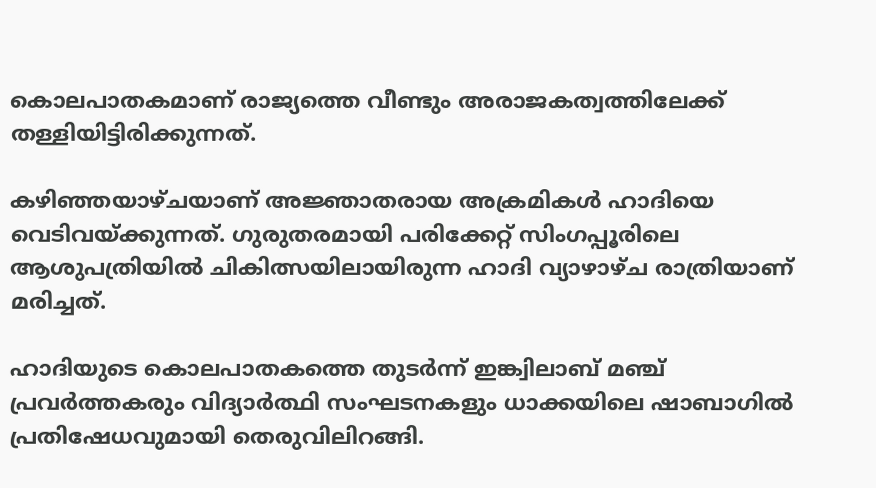കൊലപാതകമാണ് രാജ്യത്തെ വീണ്ടും അരാജകത്വത്തിലേക്ക് തള്ളിയിട്ടിരിക്കുന്നത്.

കഴിഞ്ഞയാഴ്ചയാണ് അജ്ഞാതരായ അക്രമികള്‍ ഹാദിയെ വെടിവയ്ക്കുന്നത്. ഗുരുതരമായി പരിക്കേറ്റ് സിംഗപ്പൂരിലെ ആശുപത്രിയില്‍ ചികിത്സയിലായിരുന്ന ഹാദി വ്യാഴാഴ്ച രാത്രിയാണ് മരിച്ചത്.

ഹാദിയുടെ കൊലപാതകത്തെ തുടര്‍ന്ന് ഇങ്ക്വിലാബ് മഞ്ച് പ്രവര്‍ത്തകരും വിദ്യാര്‍ത്ഥി സംഘടനകളും ധാക്കയിലെ ഷാബാഗില്‍ പ്രതിഷേധവുമായി തെരുവിലിറങ്ങി.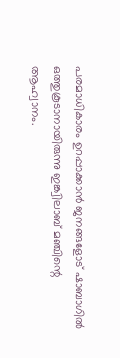പരമാധികാരം ഉറപ്പാക്കാന്‍ ജനങ്ങളോട് ഷാബാഗില്‍ ഒത്തുകൂടാനായിരുന്നു ഇങ്ക്വിലാബ് മഞ്ചിന്റെ ആഹ്വാനം.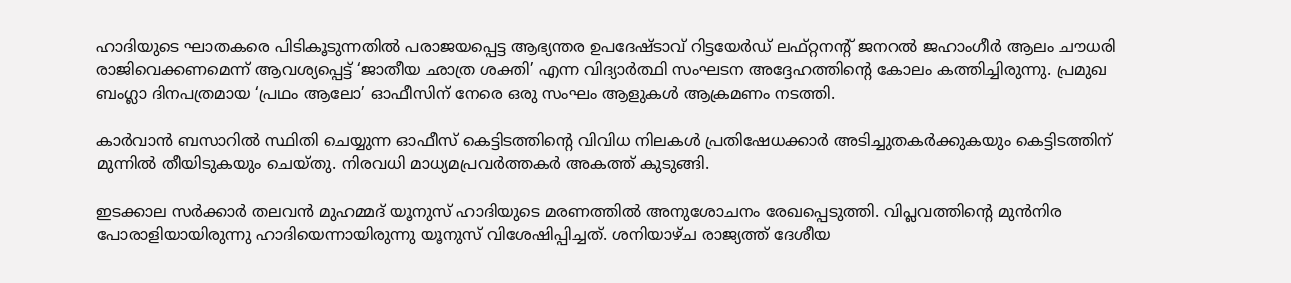ഹാദിയുടെ ഘാതകരെ പിടികൂടുന്നതില്‍ പരാജയപ്പെട്ട ആഭ്യന്തര ഉപദേഷ്ടാവ് റിട്ടയേര്‍ഡ് ലഫ്റ്റനന്റ് ജനറല്‍ ജഹാംഗീര്‍ ആലം ചൗധരി രാജിവെക്കണമെന്ന് ആവശ്യപ്പെട്ട് ‘ജാതീയ ഛാത്ര ശക്തി’ എന്ന വിദ്യാര്‍ത്ഥി സംഘടന അദ്ദേഹത്തിന്റെ കോലം കത്തിച്ചിരുന്നു. പ്രമുഖ ബംഗ്ലാ ദിനപത്രമായ ‘പ്രഥം ആലോ’ ഓഫീസിന് നേരെ ഒരു സംഘം ആളുകള്‍ ആക്രമണം നടത്തി.

കാര്‍വാന്‍ ബസാറില്‍ സ്ഥിതി ചെയ്യുന്ന ഓഫീസ് കെട്ടിടത്തിന്റെ വിവിധ നിലകള്‍ പ്രതിഷേധക്കാര്‍ അടിച്ചുതകര്‍ക്കുകയും കെട്ടിടത്തിന് മുന്നില്‍ തീയിടുകയും ചെയ്തു. നിരവധി മാധ്യമപ്രവര്‍ത്തകര്‍ അകത്ത് കുടുങ്ങി.

ഇടക്കാല സര്‍ക്കാര്‍ തലവന്‍ മുഹമ്മദ് യൂനുസ് ഹാദിയുടെ മരണത്തില്‍ അനുശോചനം രേഖപ്പെടുത്തി. വിപ്ലവത്തിന്റെ മുന്‍നിര പോരാളിയായിരുന്നു ഹാദിയെന്നായിരുന്നു യൂനുസ് വിശേഷിപ്പിച്ചത്. ശനിയാഴ്ച രാജ്യത്ത് ദേശീയ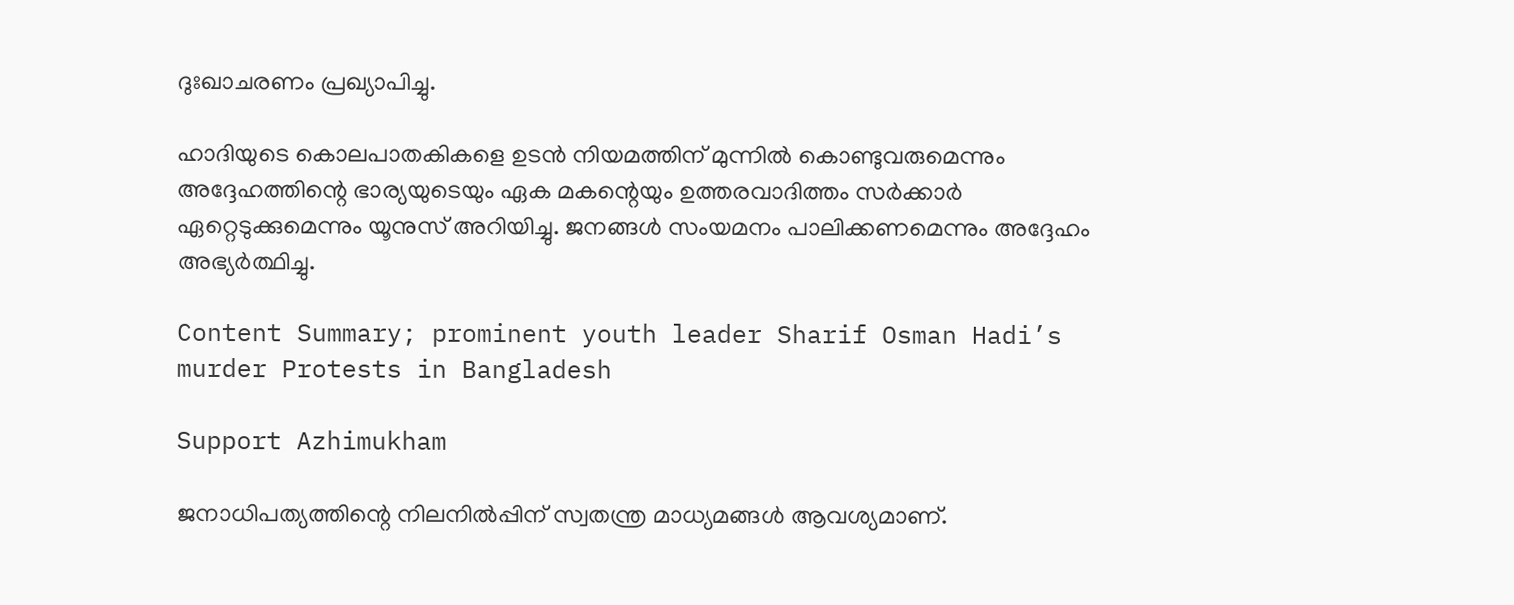ദുഃഖാചരണം പ്രഖ്യാപിച്ചു.

ഹാദിയുടെ കൊലപാതകികളെ ഉടന്‍ നിയമത്തിന് മുന്നില്‍ കൊണ്ടുവരുമെന്നും അദ്ദേഹത്തിന്റെ ഭാര്യയുടെയും ഏക മകന്റെയും ഉത്തരവാദിത്തം സര്‍ക്കാര്‍ ഏറ്റെടുക്കുമെന്നും യൂനുസ് അറിയിച്ചു. ജനങ്ങള്‍ സംയമനം പാലിക്കണമെന്നും അദ്ദേഹം അഭ്യര്‍ത്ഥിച്ചു.

Content Summary; prominent youth leader Sharif Osman Hadi’s murder Protests in Bangladesh

Support Azhimukham

ജനാധിപത്യത്തിന്റെ നിലനിൽപ്പിന് സ്വതന്ത്ര മാധ്യമങ്ങൾ ആവശ്യമാണ്.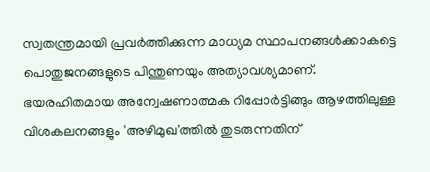സ്വതന്ത്രമായി പ്രവർത്തിക്കുന്ന മാധ്യമ സ്ഥാപനങ്ങൾക്കാകട്ടെ പൊതുജനങ്ങളുടെ പിന്തുണയും അത്യാവശ്യമാണ്. ഭയരഹിതമായ അന്വേഷണാത്മക റിപ്പോർട്ടിങ്ങും ആഴത്തിലുള്ള വിശകലനങ്ങളും 'അഴിമുഖ'ത്തിൽ തുടരുന്നതിന്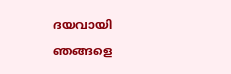ദയവായി ഞങ്ങളെ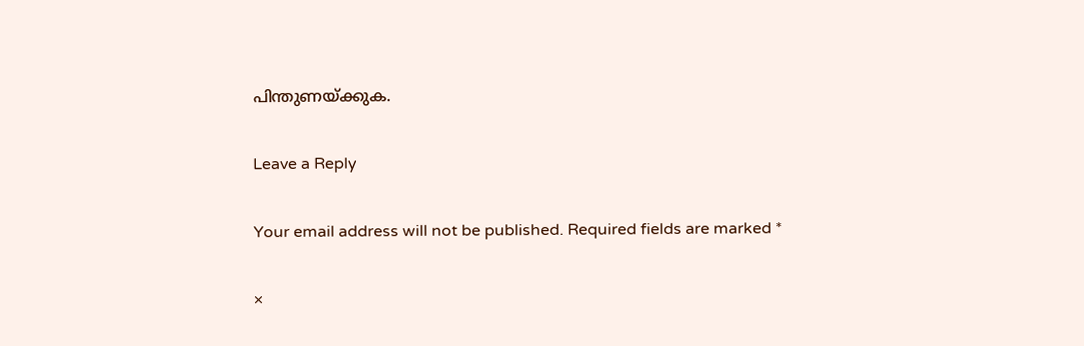പിന്തുണയ്ക്കുക.

Leave a Reply

Your email address will not be published. Required fields are marked *

×